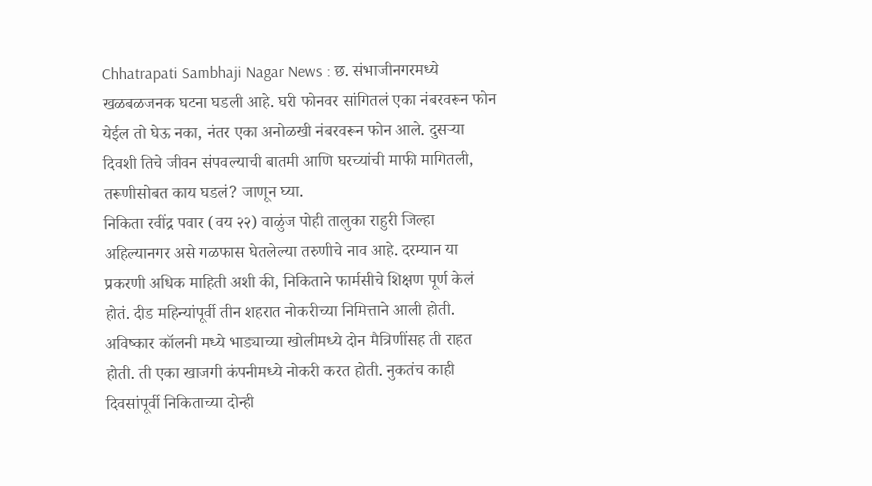Chhatrapati Sambhaji Nagar News : छ. संभाजीनगरमध्ये खळबळजनक घटना घडली आहे. घरी फोनवर सांगितलं एका नंबरवरून फोन येईल तो घेऊ नका, नंतर एका अनोळखी नंबरवरून फोन आले. दुसऱ्या दिवशी तिचे जीवन संपवल्याची बातमी आणि घरच्यांची माफी मागितली, तरूणीसोबत काय घडलं? जाणून घ्या.
निकिता रवींद्र पवार (वय २२) वाळुंज पोही तालुका राहुरी जिल्हा अहिल्यानगर असे गळफास घेतलेल्या तरुणीचे नाव आहे. दरम्यान या प्रकरणी अधिक माहिती अशी की, निकिताने फार्मसीचे शिक्षण पूर्ण केलं होतं. दीड महिन्यांपूर्वी तीन शहरात नोकरीच्या निमित्ताने आली होती. अविष्कार कॉलनी मध्ये भाड्याच्या खोलीमध्ये दोन मैत्रिणींसह ती राहत होती. ती एका खाजगी कंपनीमध्ये नोकरी करत होती. नुकतंच काही दिवसांपूर्वी निकिताच्या दोन्ही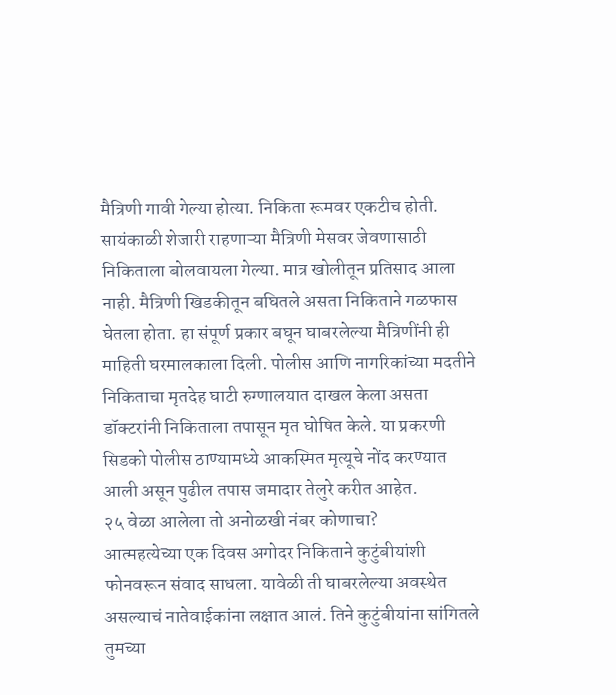मैत्रिणी गावी गेल्या होत्या. निकिता रूमवर एकटीच होती. सायंकाळी शेजारी राहणाऱ्या मैत्रिणी मेसवर जेवणासाठी निकिताला बोलवायला गेल्या. मात्र खोलीतून प्रतिसाद आला नाही. मैत्रिणी खिडकीतून बघितले असता निकिताने गळफास घेतला होता. हा संपूर्ण प्रकार बघून घाबरलेल्या मैत्रिणींनी ही माहिती घरमालकाला दिली. पोलीस आणि नागरिकांच्या मदतीने निकिताचा मृतदेह घाटी रुग्णालयात दाखल केला असता डॉक्टरांनी निकिताला तपासून मृत घोषित केले. या प्रकरणी सिडको पोलीस ठाण्यामध्ये आकस्मित मृत्यूचे नोंद करण्यात आली असून पुढील तपास जमादार तेलुरे करीत आहेत.
२५ वेळा आलेला तो अनोळखी नंबर कोणाचा?
आत्महत्येच्या एक दिवस अगोदर निकिताने कुटुंबीयांशी फोनवरून संवाद साधला. यावेळी ती घाबरलेल्या अवस्थेत असल्याचं नातेवाईकांना लक्षात आलं. तिने कुटुंबीयांना सांगितले तुमच्या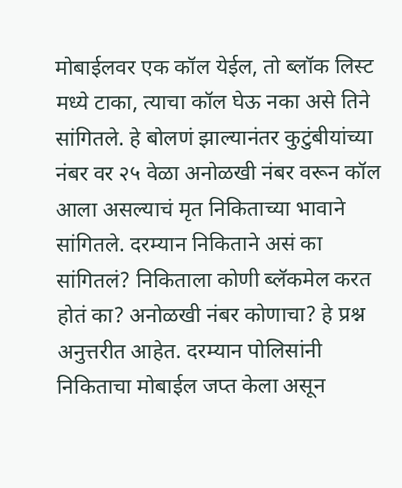मोबाईलवर एक कॉल येईल, तो ब्लॉक लिस्ट मध्ये टाका, त्याचा कॉल घेऊ नका असे तिने सांगितले. हे बोलणं झाल्यानंतर कुटुंबीयांच्या नंबर वर २५ वेळा अनोळखी नंबर वरून कॉल आला असल्याचं मृत निकिताच्या भावाने सांगितले. दरम्यान निकिताने असं का सांगितलं? निकिताला कोणी ब्लॅकमेल करत होतं का? अनोळखी नंबर कोणाचा? हे प्रश्न अनुत्तरीत आहेत. दरम्यान पोलिसांनी निकिताचा मोबाईल जप्त केला असून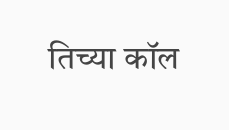तिच्या कॉल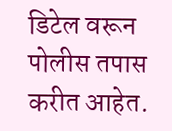डिटेल वरून पोलीस तपास करीत आहेत.